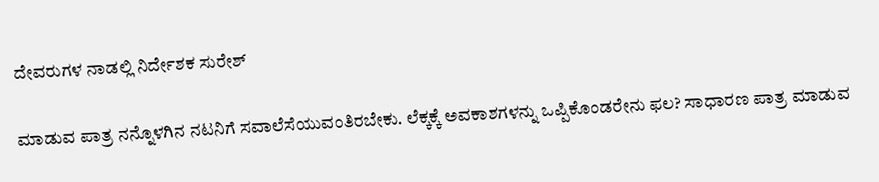ದೇವರುಗಳ ನಾಡಲ್ಲಿ ನಿರ್ದೇಶಕ ಸುರೇಶ್

ಮಾಡುವ ಪಾತ್ರ ನನ್ನೊಳಗಿನ ನಟನಿಗೆ ಸವಾಲೆಸೆಯುವಂತಿರಬೇಕು. ಲೆಕ್ಕಕ್ಕೆ ಅವಕಾಶಗಳನ್ನು ಒಪ್ಪಿಕೊಂಡರೇನು ಫಲ? ಸಾಧಾರಣ ಪಾತ್ರ ಮಾಡುವ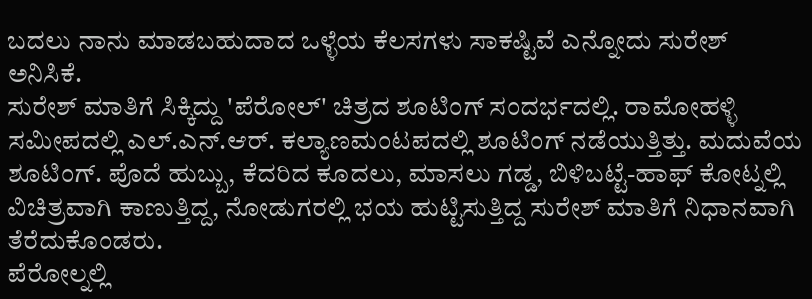ಬದಲು ನಾನು ಮಾಡಬಹುದಾದ ಒಳ್ಳೆಯ ಕೆಲಸಗಳು ಸಾಕಷ್ಟಿವೆ ಎನ್ನೋದು ಸುರೇಶ್ ಅನಿಸಿಕೆ.
ಸುರೇಶ್ ಮಾತಿಗೆ ಸಿಕ್ಕಿದ್ದು 'ಪೆರೋಲ್' ಚಿತ್ರದ ಶೂಟಿಂಗ್ ಸಂದರ್ಭದಲ್ಲಿ. ರಾಮೋಹಳ್ಳಿ ಸಮೀಪದಲ್ಲಿ ಎಲ್.ಎನ್.ಆರ್. ಕಲ್ಯಾಣಮಂಟಪದಲ್ಲಿ ಶೂಟಿಂಗ್ ನಡೆಯುತ್ತಿತ್ತು. ಮದುವೆಯ ಶೂಟಿಂಗ್. ಪೊದೆ ಹುಬ್ಬು, ಕೆದರಿದ ಕೂದಲು, ಮಾಸಲು ಗಡ್ಡ, ಬಿಳಿಬಟ್ಟೆ-ಹಾಫ್ ಕೋಟ್ನಲ್ಲಿ ವಿಚಿತ್ರವಾಗಿ ಕಾಣುತ್ತಿದ್ದ, ನೋಡುಗರಲ್ಲಿ ಭಯ ಹುಟ್ಟಿಸುತ್ತಿದ್ದ ಸುರೇಶ್ ಮಾತಿಗೆ ನಿಧಾನವಾಗಿ ತೆರೆದುಕೊಂಡರು.
ಪೆರೋಲ್ನಲ್ಲಿ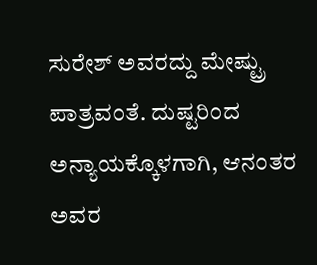ಸುರೇಶ್ ಅವರದ್ದು ಮೇಷ್ಟ್ರು ಪಾತ್ರವಂತೆ. ದುಷ್ಟರಿಂದ ಅನ್ಯಾಯಕ್ಕೊಳಗಾಗಿ, ಆನಂತರ ಅವರ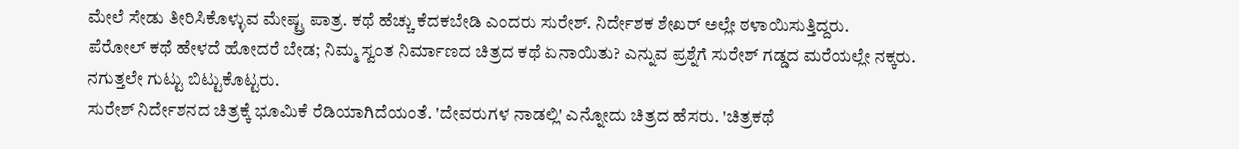ಮೇಲೆ ಸೇಡು ತೀರಿಸಿಕೊಳ್ಳುವ ಮೇಷ್ಟ್ರ ಪಾತ್ರ. ಕಥೆ ಹೆಚ್ಚು ಕೆದಕಬೇಡಿ ಎಂದರು ಸುರೇಶ್. ನಿರ್ದೇಶಕ ಶೇಖರ್ ಅಲ್ಲೇ ಠಳಾಯಿಸುತ್ತಿದ್ದರು.
ಪೆರೋಲ್ ಕಥೆ ಹೇಳದೆ ಹೋದರೆ ಬೇಡ; ನಿಮ್ಮ ಸ್ವಂತ ನಿರ್ಮಾಣದ ಚಿತ್ರದ ಕಥೆ ಏನಾಯಿತು? ಎನ್ನುವ ಪ್ರಶ್ನೆಗೆ ಸುರೇಶ್ ಗಡ್ಡದ ಮರೆಯಲ್ಲೇ ನಕ್ಕರು. ನಗುತ್ತಲೇ ಗುಟ್ಟು ಬಿಟ್ಟುಕೊಟ್ಟರು.
ಸುರೇಶ್ ನಿರ್ದೇಶನದ ಚಿತ್ರಕ್ಕೆ ಭೂಮಿಕೆ ರೆಡಿಯಾಗಿದೆಯಂತೆ. 'ದೇವರುಗಳ ನಾಡಲ್ಲಿ' ಎನ್ನೋದು ಚಿತ್ರದ ಹೆಸರು. 'ಚಿತ್ರಕಥೆ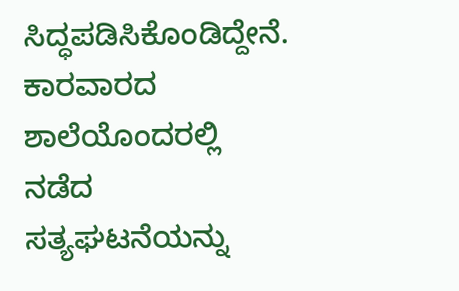ಸಿದ್ಧಪಡಿಸಿಕೊಂಡಿದ್ದೇನೆ. ಕಾರವಾರದ ಶಾಲೆಯೊಂದರಲ್ಲಿ ನಡೆದ ಸತ್ಯಘಟನೆಯನ್ನು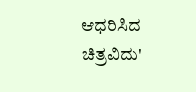ಆಧರಿಸಿದ ಚಿತ್ರವಿದು'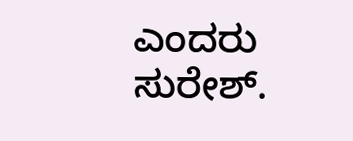ಎಂದರು ಸುರೇಶ್.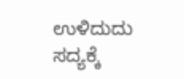ಉಳಿದುದು ಸದ್ಯಕ್ಕೆ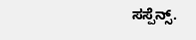ಸಸ್ಪೆನ್ಸ್.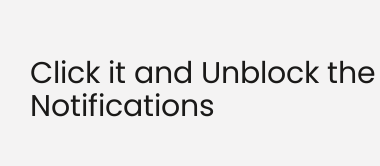Click it and Unblock the Notifications